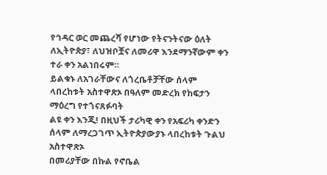የኅዳር ወር መጨረሻ የሆነው የትናንትናው ዕለት ለኢትዮጵያ፣ ለህዝቦቿና ለመሪዋ እንደማንኛውም ቀን ተራ ቀን አልነበሩም።
ይልቁኑ ለአገራቸውና ለጎረቤቶቻቸው ሰላም ላበረከቱት አስተዋጽኦ በዓለም መድረክ የከፍታን ማዕረግ የተጎናጸፉባት
ልዩ ቀን እንጂ! በዚህች ታሪካዊ ቀን የአፍሪካ ቀንድን ሰላም ለማረጋገጥ ኢትዮጵያውያኑ ላበረከቱት ጉልህ አስተዋጽኦ
በመሪያቸው በኩል የኖቤል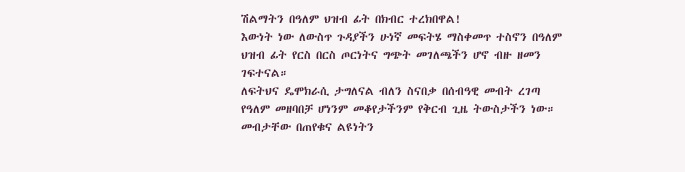ሽልማትን በዓለም ህዝብ ፊት በክብር ተረክበዋል!
እውነት ነው ለውስጥ ጉዳያችን ሁነኛ መፍትሄ ማስቀመጥ ተስኖን በዓለም ህዝብ ፊት የርስ በርስ ጦርነትና ግጭት መገለጫችን ሆኖ ብዙ ዘመን ገፍተናል።
ለፍትህና ዴሞክራሲ ታግለናል ብለን ስናበቃ በሰብዓዊ መብት ረገጣ የዓለም መዘባበቻ ሆነንም መቆየታችንም የቅርብ ጊዜ ትውስታችን ነው። መብታቸው በጠየቁና ልዩነትን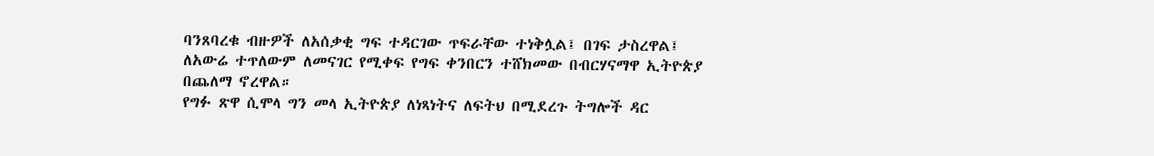ባንጸባረቁ ብዙዎች ለአሰቃቂ ግፍ ተዳርገው ጥፍራቸው ተነቅሏል፤ በገፍ ታስረዋል፤ ለአውሬ ተጥለውም ለመናገር የሚቀፍ የግፍ ቀንበርን ተሸክመው በብርሃናማዋ ኢትዮጵያ በጨለማ ኖረዋል።
የግፉ ጽዋ ሲሞላ ግን መላ ኢትዮጵያ ለነጻነትና ለፍትህ በሚደረጉ ትግሎች ዳር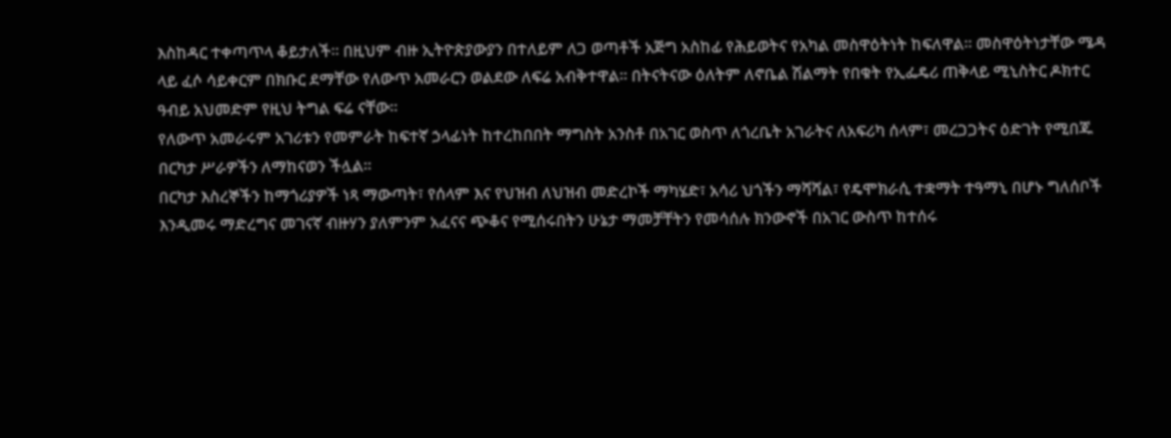እስከዳር ተቀጣጥላ ቆይታለች። በዚህም ብዙ ኢትዮጵያውያን በተለይም ለጋ ወጣቶች አጅግ አስከፊ የሕይወትና የአካል መስዋዕትነት ከፍለዋል። መስዋዕትነታቸው ሜዳ ላይ ፈሶ ሳይቀርም በክቡር ደማቸው የለውጥ አመራርን ወልደው ለፍሬ አብቅተዋል። በትናትናው ዕለትም ለኖቤል ሽልማት የበቁት የኢፌዴሪ ጠቅላይ ሚኒስትር ዶክተር ዓብይ አህመድም የዚህ ትግል ፍሬ ናቸው።
የለውጥ አመራሩም አገሪቱን የመምራት ከፍተኛ ኃላፊነት ከተረከበበት ማግስት አንስቶ በአገር ወስጥ ለጎረቤት አገራትና ለአፍሪካ ሰላም፣ መረጋጋትና ዕድገት የሚበጁ በርካታ ሥራዎችን ለማከናወን ችሏል።
በርካታ እስረኞችን ከማጎሪያዎች ነጻ ማውጣት፣ የሰላም እና የህዝብ ለህዝብ መድረኮች ማካሄድ፣ አሳሪ ህጎችን ማሻሻል፣ የዴሞክራሲ ተቋማት ተዓማኒ በሆኑ ግለሰቦች እንዲመሩ ማድረግና መገናኛ ብዙሃን ያለምንም አፈናና ጭቆና የሚሰሩበትን ሁኔታ ማመቻቸትን የመሳሰሉ ክንውኖች በአገር ውስጥ ከተሰሩ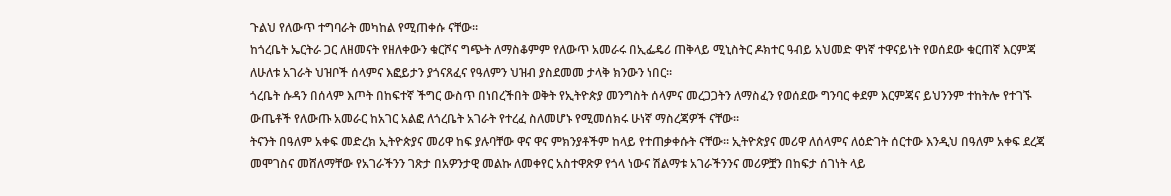ጉልህ የለውጥ ተግባራት መካከል የሚጠቀሱ ናቸው።
ከጎረቤት ኤርትራ ጋር ለዘመናት የዘለቀውን ቁርሾና ግጭት ለማስቆምም የለውጥ አመራሩ በኢፌዴሪ ጠቅላይ ሚኒስትር ዶክተር ዓብይ አህመድ ዋነኛ ተዋናይነት የወሰደው ቁርጠኛ እርምጃ ለሁለቱ አገራት ህዝቦች ሰላምና እፎይታን ያጎናጸፈና የዓለምን ህዝብ ያስደመመ ታላቅ ክንውን ነበር።
ጎረቤት ሱዳን በሰላም እጦት በከፍተኛ ችግር ውስጥ በነበረችበት ወቅት የኢትዮጵያ መንግስት ሰላምና መረጋጋትን ለማስፈን የወሰደው ግንባር ቀደም እርምጃና ይህንንም ተከትሎ የተገኙ ውጤቶች የለውጡ አመራር ከአገር አልፎ ለጎረቤት አገራት የተረፈ ስለመሆኑ የሚመሰክሩ ሁነኛ ማስረጃዎች ናቸው።
ትናንት በዓለም አቀፍ መድረክ ኢትዮጵያና መሪዋ ከፍ ያሉባቸው ዋና ዋና ምክንያቶችም ከላይ የተጠቃቀሱት ናቸው። ኢትዮጵያና መሪዋ ለሰላምና ለዕድገት ሰርተው እንዲህ በዓለም አቀፍ ደረጃ መሞገስና መሸለማቸው የአገራችንን ገጽታ በአዎንታዊ መልኩ ለመቀየር አስተዋጽዎ የጎላ ነውና ሽልማቱ አገራችንንና መሪዎቿን በከፍታ ሰገነት ላይ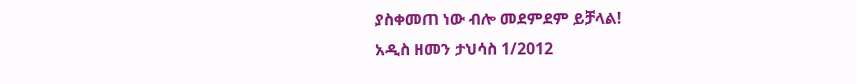ያስቀመጠ ነው ብሎ መደምደም ይቻላል!
አዲስ ዘመን ታህሳስ 1/2012